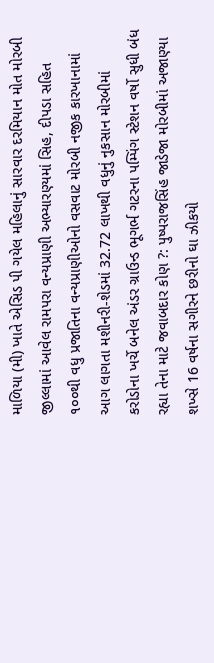માળિયા (મી) ખાતે એસિડ પી ગયેલ મહિલાનું સારવાર દરમિયાન મોત મોરબી જીલ્લામાં આવેલ રામપરા વન્યપ્રાણી અભ્યારણ્યમાં સિહ, દીપડા સહિત ૧૦૦થી વધુ પ્રજાતિના વન્યપ્રાણીઓનો વસવાટ મોરબી નજીક કારખાનામાં આગ લાગતા મશીનરી-શેડમાં 32.72 લાખથી વધુનું નુકસાન મોરબીમાં કરોડોના ખર્ચે બનેલ અંડર ગ્રાઉન્ડ ભૂગર્ભ ગટરના પમ્પિંગ સ્ટેશન વર્ષો સુધી બંધ રહ્યા તેના માટે જવાબદાર કોણ ?: પુષ્પરાજસિંહ જાડેજા મોરબીમાં અજાણ્યા શખ્સે 16 વર્ષના સગીરને છરીનો ઘા ઝીકયો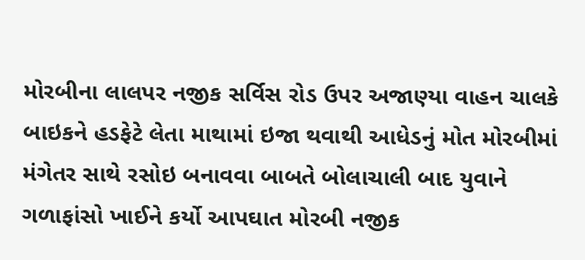મોરબીના લાલપર નજીક સર્વિસ રોડ ઉપર અજાણ્યા વાહન ચાલકે બાઇકને હડફેટે લેતા માથામાં ઇજા થવાથી આધેડનું મોત મોરબીમાં મંગેતર સાથે રસોઇ બનાવવા બાબતે બોલાચાલી બાદ યુવાને ગળાફાંસો ખાઈને કર્યો આપઘાત મોરબી નજીક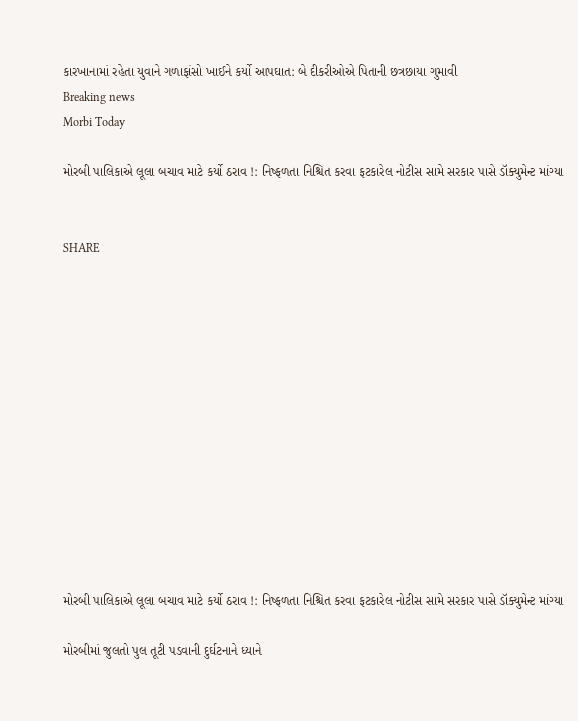કારખાનામાં રહેતા યુવાને ગળાફાંસો ખાઈને કર્યો આપઘાત: બે દીકરીઓએ પિતાની છત્રછાયા ગુમાવી
Breaking news
Morbi Today

મોરબી પાલિકાએ લૂલા બચાવ માટે કર્યો ઠરાવ !: નિષ્ફળતા નિશ્ચિત કરવા ફટકારેલ નોટીસ સામે સરકાર પાસે ડૉક્યુમેન્ટ માંગ્યા


SHARE













મોરબી પાલિકાએ લૂલા બચાવ માટે કર્યો ઠરાવ !: નિષ્ફળતા નિશ્ચિત કરવા ફટકારેલ નોટીસ સામે સરકાર પાસે ડૉક્યુમેન્ટ માંગ્યા

મોરબીમાં જુલતો પુલ તૂટી પડવાની દુર્ઘટનાને ધ્યાને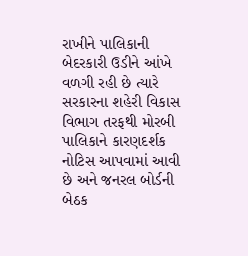રાખીને પાલિકાની બેદરકારી ઉડીને આંખે વળગી રહી છે ત્યારે સરકારના શહેરી વિકાસ વિભાગ તરફથી મોરબી પાલિકાને કારણદર્શક નોટિસ આપવામાં આવી છે અને જનરલ બોર્ડની બેઠક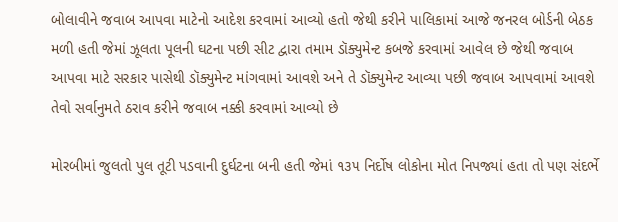બોલાવીને જવાબ આપવા માટેનો આદેશ કરવામાં આવ્યો હતો જેથી કરીને પાલિકામાં આજે જનરલ બોર્ડની બેઠક મળી હતી જેમાં ઝૂલતા પૂલની ઘટના પછી સીટ દ્વારા તમામ ડૉક્યુમેન્ટ કબજે કરવામાં આવેલ છે જેથી જવાબ આપવા માટે સરકાર પાસેથી ડૉક્યુમેન્ટ માંગવામાં આવશે અને તે ડૉક્યુમેન્ટ આવ્યા પછી જવાબ આપવામાં આવશે તેવો સર્વાનુમતે ઠરાવ કરીને જવાબ નક્કી કરવામાં આવ્યો છે

મોરબીમાં જુલતો પુલ તૂટી પડવાની દુર્ઘટના બની હતી જેમાં ૧૩૫ નિર્દોષ લોકોના મોત નિપજ્યાં હતા તો પણ સંદર્ભે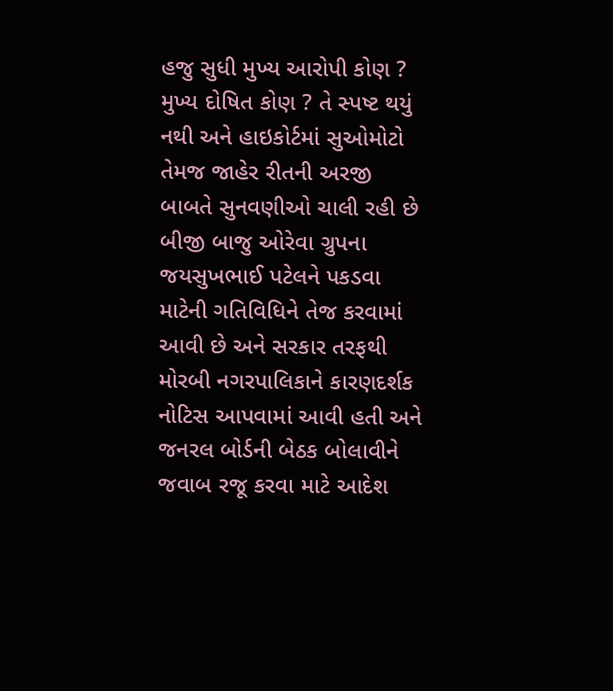હજુ સુધી મુખ્ય આરોપી કોણ ? મુખ્ય દોષિત કોણ ? તે સ્પષ્ટ થયું નથી અને હાઇકોર્ટમાં સુઓમોટો તેમજ જાહેર રીતની અરજી બાબતે સુનવણીઓ ચાલી રહી છે બીજી બાજુ ઓરેવા ગ્રુપના જયસુખભાઈ પટેલને પકડવા માટેની ગતિવિધિને તેજ કરવામાં આવી છે અને સરકાર તરફથી મોરબી નગરપાલિકાને કારણદર્શક નોટિસ આપવામાં આવી હતી અને જનરલ બોર્ડની બેઠક બોલાવીને જવાબ રજૂ કરવા માટે આદેશ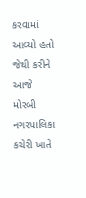કરવામાં આવ્યો હતો જેથી કરીને આજે મોરબી નગરપાલિકા કચેરી ખાતે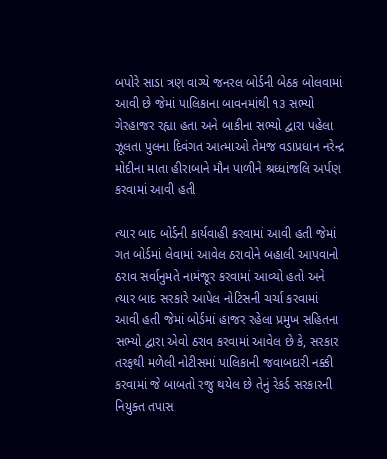બપોરે સાડા ત્રણ વાગ્યે જનરલ બોર્ડની બેઠક બોલવામાં આવી છે જેમાં પાલિકાના બાવનમાંથી ૧૩ સભ્યો ગેરહાજર રહ્યા હતા અને બાકીના સભ્યો દ્વારા પહેલા ઝૂલતા પુલના દિવંગત આત્માઓ તેમજ વડાપ્રધાન નરેન્દ્ર મોદીના માતા હીરાબાને મૌન પાળીને શ્રધ્ધાંજલિ અર્પણ કરવામાં આવી હતી

ત્યાર બાદ બોર્ડની કાર્યવાહી કરવામાં આવી હતી જેમાં ગત બોર્ડમાં લેવામાં આવેલ ઠરાવોને બહાલી આપવાનો ઠરાવ સર્વાનુમતે નામંજૂર કરવામાં આવ્યો હતો અને ત્યાર બાદ સરકારે આપેલ નોટિસની ચર્ચા કરવામાં આવી હતી જેમાં બોર્ડમાં હાજર રહેલા પ્રમુખ સહિતના સભ્યો દ્વારા એવો ઠરાવ કરવામાં આવેલ છે કે, સરકાર તરફથી મળેલી નોટીસમાં પાલિકાની જવાબદારી નક્કી કરવામાં જે બાબતો રજુ થયેલ છે તેનું રેકર્ડ સરકારની નિયુક્ત તપાસ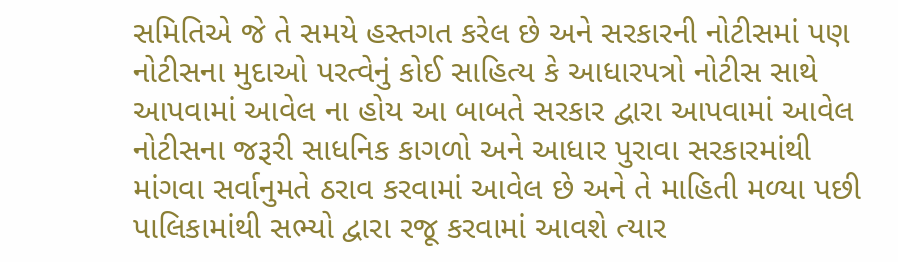સમિતિએ જે તે સમયે હસ્તગત કરેલ છે અને સરકારની નોટીસમાં પણ નોટીસના મુદાઓ પરત્વેનું કોઈ સાહિત્ય કે આધારપત્રો નોટીસ સાથે આપવામાં આવેલ ના હોય આ બાબતે સરકાર દ્વારા આપવામાં આવેલ નોટીસના જરૂરી સાધનિક કાગળો અને આધાર પુરાવા સરકારમાંથી માંગવા સર્વાનુમતે ઠરાવ કરવામાં આવેલ છે અને તે માહિતી મળ્યા પછી પાલિકામાંથી સભ્યો દ્વારા રજૂ કરવામાં આવશે ત્યાર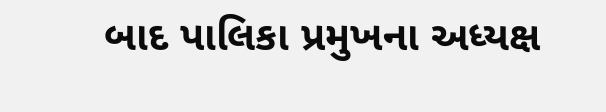બાદ પાલિકા પ્રમુખના અધ્યક્ષ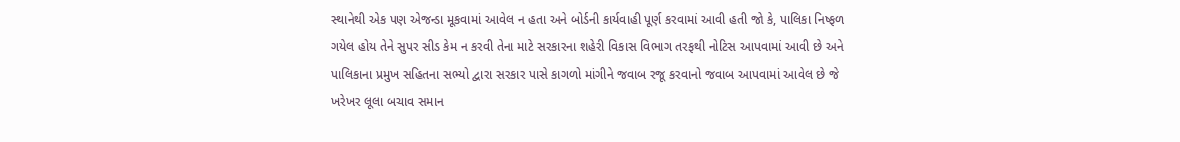સ્થાનેથી એક પણ એજન્ડા મૂકવામાં આવેલ ન હતા અને બોર્ડની કાર્યવાહી પૂર્ણ કરવામાં આવી હતી જો કે, પાલિકા નિષ્ફળ ગયેલ હોય તેને સુપર સીડ કેમ ન કરવી તેના માટે સરકારના શહેરી વિકાસ વિભાગ તરફથી નોટિસ આપવામાં આવી છે અને પાલિકાના પ્રમુખ સહિતના સભ્યો દ્વારા સરકાર પાસે કાગળો માંગીને જવાબ રજૂ કરવાનો જવાબ આપવામાં આવેલ છે જે ખરેખર લૂલા બચાવ સમાન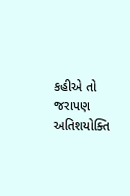કહીએ તો જરાપણ અતિશયોક્તિ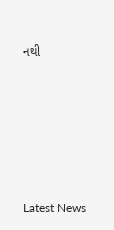નથી






Latest News